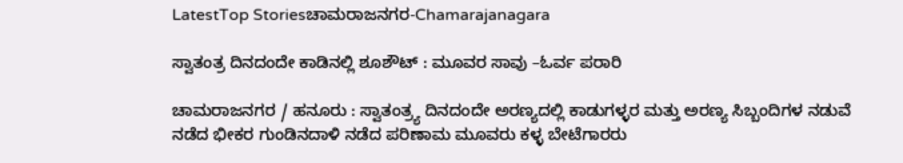LatestTop Storiesಚಾಮರಾಜನಗರ-Chamarajanagara

ಸ್ವಾತಂತ್ರ ದಿನದಂದೇ ಕಾಡಿನಲ್ಲಿ ಶೂಶೌಟ್ : ಮೂವರ ಸಾವು –ಓರ್ವ ಪರಾರಿ

ಚಾಮರಾಜನಗರ / ಹನೂರು : ಸ್ವಾತಂತ್ರ್ಯ ದಿನದಂದೇ ಅರಣ್ಯದಲ್ಲಿ ಕಾಡುಗಳ್ಳರ ಮತ್ತು ಅರಣ್ಯ ಸಿಬ್ಬಂದಿಗಳ ನಡುವೆ ನಡೆದ ಭೀಕರ ಗುಂಡಿನದಾಳಿ ನಡೆದ ಪರಿಣಾಮ ಮೂವರು ಕಳ್ಳ ಬೇಟೆಗಾರರು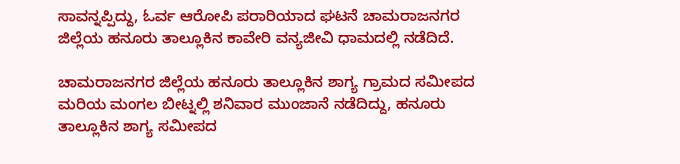ಸಾವನ್ನಪ್ಪಿದ್ದು, ಓರ್ವ ಆರೋಪಿ ಪರಾರಿಯಾದ ಘಟನೆ ಚಾಮರಾಜನಗರ ಜಿಲ್ಲೆಯ ಹನೂರು ತಾಲ್ಲೂಕಿನ ಕಾವೇರಿ ವನ್ಯಜೀವಿ ಧಾಮದಲ್ಲಿ ನಡೆದಿದೆ.

ಚಾಮರಾಜನಗರ ಜಿಲ್ಲೆಯ ಹನೂರು ತಾಲ್ಲೂಕಿನ ಶಾಗ್ಯ ಗ್ರಾಮದ ಸಮೀಪದ ಮರಿಯ ಮಂಗಲ ಬೀಟ್ನಲ್ಲಿ ಶನಿವಾರ ಮುಂಜಾನೆ ನಡೆದಿದ್ದು, ಹನೂರು ತಾಲ್ಲೂಕಿನ ಶಾಗ್ಯ ಸಮೀಪದ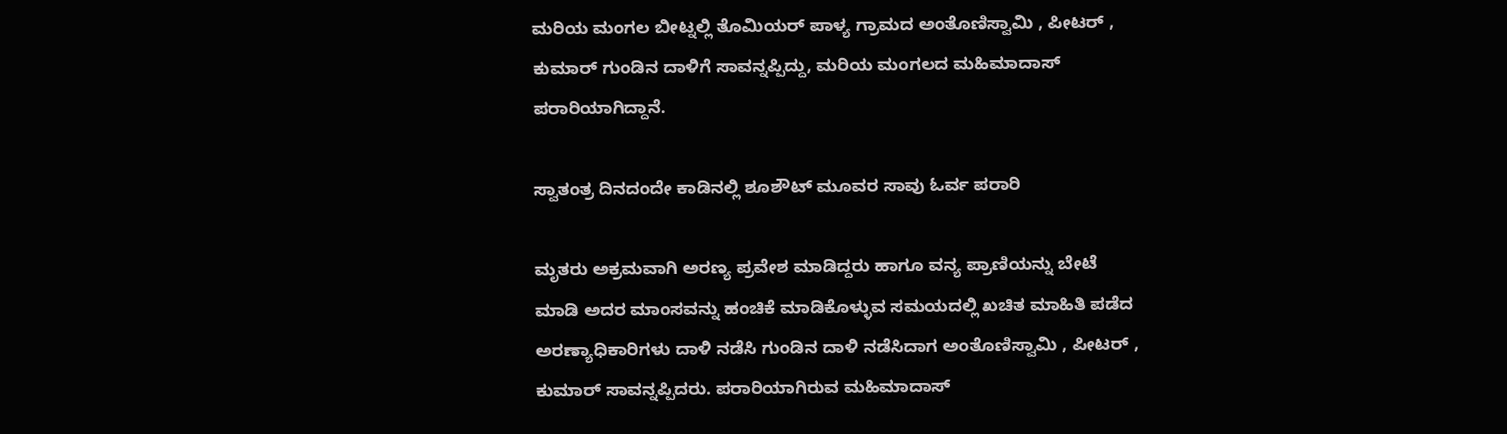ಮರಿಯ ಮಂಗಲ ಬೀಟ್ನಲ್ಲಿ ತೊಮಿಯರ್ ಪಾಳ್ಯ ಗ್ರಾಮದ ಅಂತೊಣಿಸ್ವಾಮಿ , ಪೀಟರ್ , ಕುಮಾರ್ ಗುಂಡಿನ ದಾಳಿಗೆ ಸಾವನ್ನಪ್ಪಿದ್ದು, ಮರಿಯ ಮಂಗಲದ ಮಹಿಮಾದಾಸ್ ಪರಾರಿಯಾಗಿದ್ದಾನೆ.

ಸ್ವಾತಂತ್ರ ದಿನದಂದೇ ಕಾಡಿನಲ್ಲಿ ಶೂಶೌಟ್ ಮೂವರ ಸಾವು ಓರ್ವ ಪರಾರಿ

ಮೃತರು ಅಕ್ರಮವಾಗಿ ಅರಣ್ಯ ಪ್ರವೇಶ ಮಾಡಿದ್ದರು ಹಾಗೂ ವನ್ಯ ಪ್ರಾಣಿಯನ್ನು ಬೇಟೆ ಮಾಡಿ ಅದರ ಮಾಂಸವನ್ನು ಹಂಚಿಕೆ ಮಾಡಿಕೊಳ್ಳುವ ಸಮಯದಲ್ಲಿ ಖಚಿತ ಮಾಹಿತಿ ಪಡೆದ ಅರಣ್ಯಾಧಿಕಾರಿಗಳು ದಾಳಿ ನಡೆಸಿ ಗುಂಡಿನ ದಾಳಿ ನಡೆಸಿದಾಗ ಅಂತೊಣಿಸ್ವಾಮಿ , ಪೀಟರ್ , ಕುಮಾರ್ ಸಾವನ್ನಪ್ಪಿದರು. ಪರಾರಿಯಾಗಿರುವ ಮಹಿಮಾದಾಸ್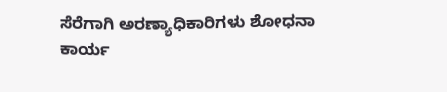ಸೆರೆಗಾಗಿ ಅರಣ್ಯಾಧಿಕಾರಿಗಳು ಶೋಧನಾ ಕಾರ್ಯ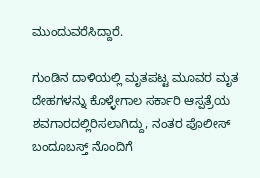ಮುಂದುವರೆಸಿದ್ದಾರೆ.

ಗುಂಡಿನ ದಾಳಿಯಲ್ಲಿ ಮೃತಪಟ್ಟ ಮೂವರ ಮೃತ ದೇಹಗಳನ್ನು ಕೊಳ್ಳೇಗಾಲ ಸರ್ಕಾರಿ ಆಸ್ಪತ್ರೆಯ ಶವಗಾರದಲ್ಲಿರಿಸಲಾಗಿದ್ದು, ನಂತರ ಪೊಲೀಸ್ ಬಂದೂಬಸ್ತ್ ನೊಂದಿಗೆ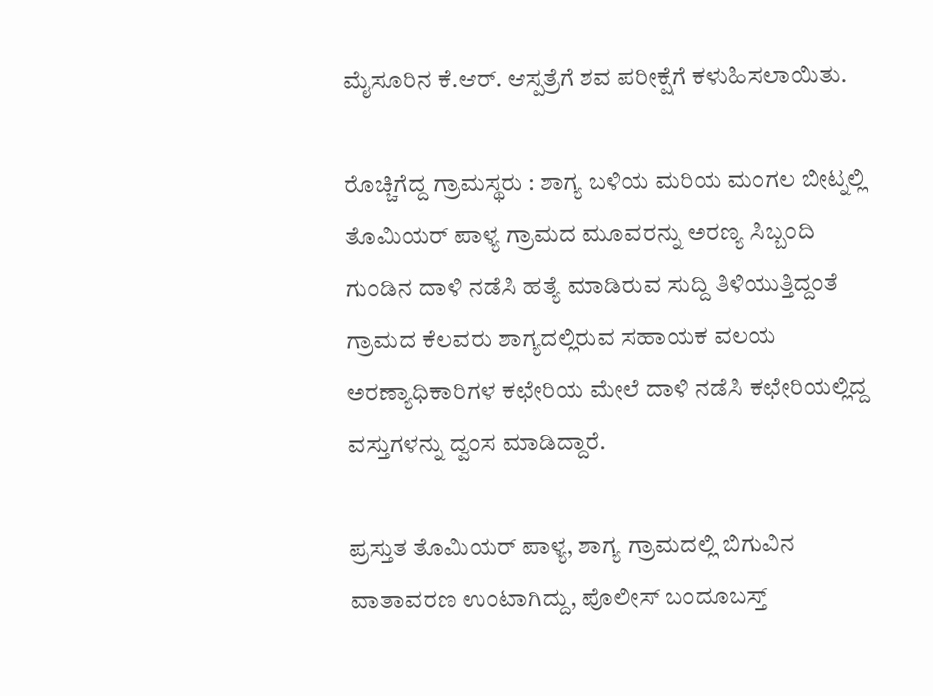ಮೈಸೂರಿನ ಕೆ.ಆರ್. ಆಸ್ಪತ್ರೆಗೆ ಶವ ಪರೀಕ್ಷೆಗೆ ಕಳುಹಿಸಲಾಯಿತು.

ರೊಚ್ಚಿಗೆದ್ದ ಗ್ರಾಮಸ್ಥರು : ಶಾಗ್ಯ ಬಳಿಯ ಮರಿಯ ಮಂಗಲ ಬೀಟ್ನಲ್ಲಿ ತೊಮಿಯರ್ ಪಾಳ್ಯ ಗ್ರಾಮದ ಮೂವರನ್ನು ಅರಣ್ಯ ಸಿಬ್ಬಂದಿ ಗುಂಡಿನ ದಾಳಿ ನಡೆಸಿ ಹತ್ಯೆ ಮಾಡಿರುವ ಸುದ್ದಿ ತಿಳಿಯುತ್ತಿದ್ದಂತೆ ಗ್ರಾಮದ ಕೆಲವರು ಶಾಗ್ಯದಲ್ಲಿರುವ ಸಹಾಯಕ ವಲಯ ಅರಣ್ಯಾಧಿಕಾರಿಗಳ ಕಛೇರಿಯ ಮೇಲೆ ದಾಳಿ ನಡೆಸಿ ಕಛೇರಿಯಲ್ಲಿದ್ದ ವಸ್ತುಗಳನ್ನು ದ್ವಂಸ ಮಾಡಿದ್ದಾರೆ.

ಪ್ರಸ್ತುತ ತೊಮಿಯರ್ ಪಾಳ್ಯ, ಶಾಗ್ಯ ಗ್ರಾಮದಲ್ಲಿ ಬಿಗುವಿನ ವಾತಾವರಣ ಉಂಟಾಗಿದ್ದು, ಪೊಲೀಸ್ ಬಂದೂಬಸ್ತ್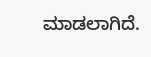ಮಾಡಲಾಗಿದೆ.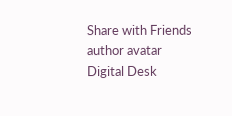Share with Friends
author avatar
Digital Desk